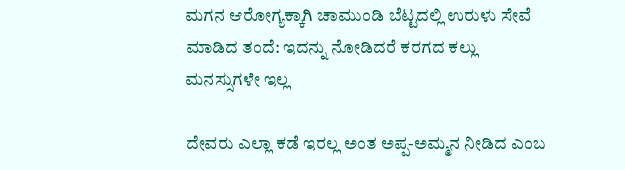ಮಗನ ಆರೋಗ್ಯಕ್ಕಾಗಿ ಚಾಮುಂಡಿ ಬೆಟ್ಟದಲ್ಲಿ ಉರುಳು ಸೇವೆ ಮಾಡಿದ ತಂದೆ: ಇದನ್ನು ನೋಡಿದರೆ ಕರಗದ ಕಲ್ಲು ಮನಸ್ಸುಗಳೇ ಇಲ್ಲ

ದೇವರು ಎಲ್ಲಾ ಕಡೆ ಇರಲ್ಲ ಅಂತ ಅಪ್ಪ-ಅಮ್ಮನ ನೀಡಿದ ಎಂಬ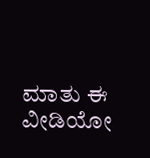ಮಾತು ಈ ವೀಡಿಯೋ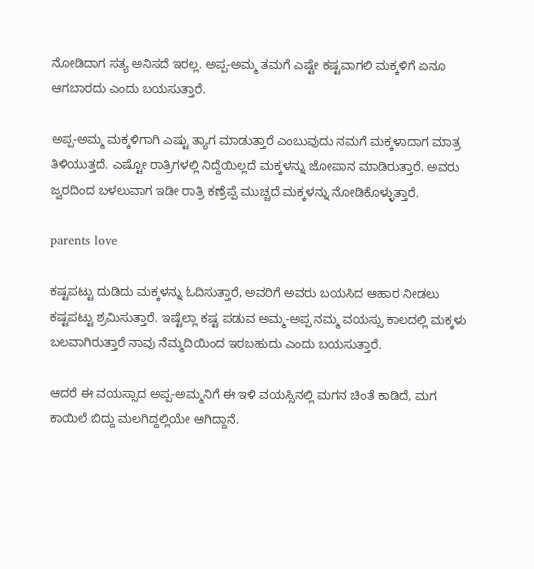ನೋಡಿದಾಗ ಸತ್ಯ ಅನಿಸದೆ ಇರಲ್ಲ. ಅಪ್ಪ-ಅಮ್ಮ ತಮಗೆ ಎಷ್ಟೇ ಕಷ್ಟವಾಗಲಿ ಮಕ್ಕಳಿಗೆ ಏನೂ ಆಗಬಾರದು ಎಂದು ಬಯಸುತ್ತಾರೆ.

ಅಪ್ಪ-ಅಮ್ಮ ಮಕ್ಕಳಿಗಾಗಿ ಎಷ್ಟು ತ್ಯಾಗ ಮಾಡುತ್ತಾರೆ ಎಂಬುವುದು ನಮಗೆ ಮಕ್ಕಳಾದಾಗ ಮಾತ್ರ ತಿಳಿಯುತ್ತದೆ. ಎಷ್ಟೋ ರಾತ್ರಿಗಳಲ್ಲಿ ನಿದ್ದೆಯಿಲ್ಲದೆ ಮಕ್ಕಳನ್ನು ಜೋಪಾನ ಮಾಡಿರುತ್ತಾರೆ. ಅವರು ಜ್ವರದಿಂದ ಬಳಲುವಾಗ ಇಡೀ ರಾತ್ರಿ ಕಣ್ರೆಪ್ಪೆ ಮುಚ್ಚದೆ ಮಕ್ಕಳನ್ನು ನೋಡಿಕೊಳ್ಳುತ್ತಾರೆ.

parents love

ಕಷ್ಟಪಟ್ಟು ದುಡಿದು ಮಕ್ಕಳನ್ನು ಓದಿಸುತ್ತಾರೆ, ಅವರಿಗೆ ಅವರು ಬಯಸಿದ ಆಹಾರ ನೀಡಲು ಕಷ್ಟಪಟ್ಟು ಶ್ರಮಿಸುತ್ತಾರೆ. ಇಷ್ಟೆಲ್ಲಾ ಕಷ್ಟ ಪಡುವ ಅಮ್ಮ-ಅಪ್ಪ ನಮ್ಮ ವಯಸ್ಸು ಕಾಲದಲ್ಲಿ ಮಕ್ಕಳು ಬಲವಾಗಿರುತ್ತಾರೆ ನಾವು ನೆಮ್ಮದಿಯಿಂದ ಇರಬಹುದು ಎಂದು ಬಯಸುತ್ತಾರೆ.

ಆದರೆ ಈ ವಯಸ್ಸಾದ ಅಪ್ಪ-ಅಮ್ಮನಿಗೆ ಈ ಇಳಿ ವಯಸ್ಸಿನಲ್ಲಿ ಮಗನ ಚಿಂತೆ ಕಾಡಿದೆ, ಮಗ ಕಾಯಿಲೆ ಬಿದ್ದು ಮಲಗಿದ್ದಲ್ಲಿಯೇ ಆಗಿದ್ದಾನೆ.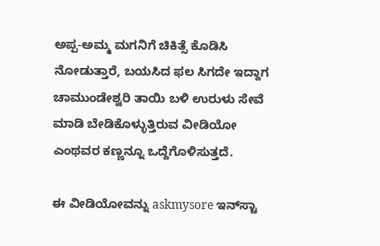ಅಪ್ಪ-ಅಮ್ಮ ಮಗನಿಗೆ ಚಿಕಿತ್ಸೆ ಕೊಡಿಸಿ ನೋಡುತ್ತಾರೆ, ಬಯಸಿದ ಫಲ ಸಿಗದೇ ಇದ್ದಾಗ ಚಾಮುಂಡೇಶ್ವರಿ ತಾಯಿ ಬಳಿ ಉರುಳು ಸೇವೆ ಮಾಡಿ ಬೇಡಿಕೊಳ್ಳುತ್ತಿರುವ ವೀಡಿಯೋ ಎಂಥವರ ಕಣ್ಣನ್ನೂ ಒದ್ದೆಗೊಳಿಸುತ್ತದೆ.

ಈ ವೀಡಿಯೋವನ್ನು askmysore ಇನ್‌ಸ್ಟಾ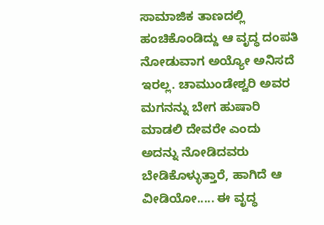ಸಾಮಾಜಿಕ ತಾಣದಲ್ಲಿ ಹಂಚಿಕೊಂಡಿದ್ದು ಆ ವೃದ್ಧ ದಂಪತಿ ನೋಡುವಾಗ ಅಯ್ಯೋ ಅನಿಸದೆ ಇರಲ್ಲ. ಚಾಮುಂಡೇಶ್ವರಿ ಅವರ ಮಗನನ್ನು ಬೇಗ ಹುಷಾರಿ ಮಾಡಲಿ ದೇವರೇ ಎಂದು ಅದನ್ನು ನೋಡಿದವರು ಬೇಡಿಕೊಳ್ಳುತ್ತಾರೆ, ಹಾಗಿದೆ ಆ ವೀಡಿಯೋ..... ಈ ವೃದ್ಧ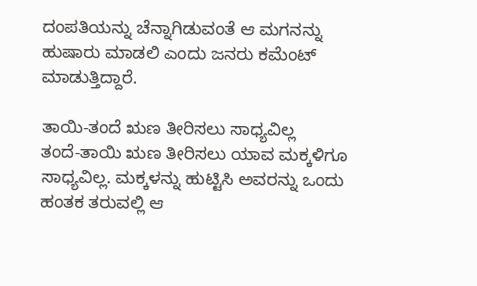ದಂಪತಿಯನ್ನು ಚೆನ್ನಾಗಿಡುವಂತೆ ಆ ಮಗನನ್ನು ಹುಷಾರು ಮಾಡಲಿ ಎಂದು ಜನರು ಕಮೆಂಟ್‌ ಮಾಡುತ್ತಿದ್ದಾರೆ.

ತಾಯಿ-ತಂದೆ ಋಣ ತೀರಿಸಲು ಸಾಧ್ಯವಿಲ್ಲ
ತಂದೆ-ತಾಯಿ ಋಣ ತೀರಿಸಲು ಯಾವ ಮಕ್ಕಳಿಗೂ ಸಾಧ್ಯವಿಲ್ಲ. ಮಕ್ಕಳನ್ನು ಹುಟ್ಟಿಸಿ ಅವರನ್ನು ಒಂದು ಹಂತಕ ತರುವಲ್ಲಿ ಆ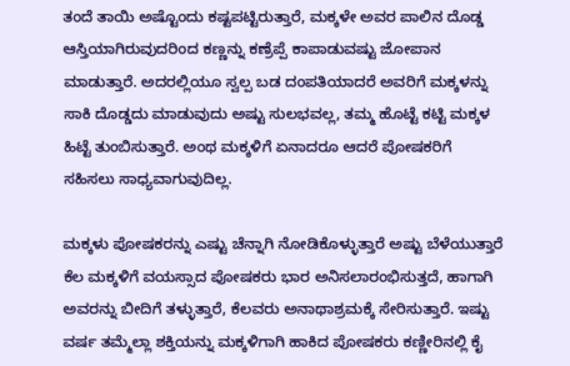ತಂದೆ ತಾಯಿ ಅಷ್ಟೊಂದು ಕಷ್ಟಪಟ್ಟಿರುತ್ತಾರೆ, ಮಕ್ಕಳೇ ಅವರ ಪಾಲಿನ ದೊಡ್ಡ ಆಸ್ತಿಯಾಗಿರುವುದರಿಂದ ಕಣ್ಣನ್ನು ಕಣ್ರೆಪ್ಪೆ ಕಾಪಾಡುವಷ್ಟು ಜೋಪಾನ ಮಾಡುತ್ತಾರೆ. ಅದರಲ್ಲಿಯೂ ಸ್ವಲ್ಪ ಬಡ ದಂಪತಿಯಾದರೆ ಅವರಿಗೆ ಮಕ್ಕಳನ್ನು ಸಾಕಿ ದೊಡ್ಡದು ಮಾಡುವುದು ಅಷ್ಟು ಸುಲಭವಲ್ಲ, ತಮ್ಮ ಹೊಟ್ಟೆ ಕಟ್ಟಿ ಮಕ್ಕಳ ಹಿಟ್ಟೆ ತುಂಬಿಸುತ್ತಾರೆ. ಅಂಥ ಮಕ್ಕಳಿಗೆ ಏನಾದರೂ ಆದರೆ ಪೋಷಕರಿಗೆ ಸಹಿಸಲು ಸಾಧ್ಯವಾಗುವುದಿಲ್ಲ.

ಮಕ್ಕಳು ಪೋಷಕರನ್ನು ಎಷ್ಟು ಚೆನ್ನಾಗಿ ನೋಡಿಕೊಳ್ಳುತ್ತಾರೆ ಅಷ್ಟು ಬೆಳೆಯುತ್ತಾರೆ
ಕೆಲ ಮಕ್ಕಳಿಗೆ ವಯಸ್ಸಾದ ಪೋಷಕರು ಭಾರ ಅನಿಸಲಾರಂಭಿಸುತ್ತದೆ, ಹಾಗಾಗಿ ಅವರನ್ನು ಬೀದಿಗೆ ತಳ್ಳುತ್ತಾರೆ, ಕೆಲವರು ಅನಾಥಾಶ್ರಮಕ್ಕೆ ಸೇರಿಸುತ್ತಾರೆ. ಇಷ್ಟು ವರ್ಷ ತಮ್ಮೆಲ್ಲಾ ಶಕ್ತಿಯನ್ನು ಮಕ್ಕಳಿಗಾಗಿ ಹಾಕಿದ ಪೋಷಕರು ಕಣ್ಣೀರಿನಲ್ಲಿ ಕೈ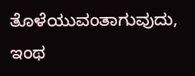ತೊಳೆಯುವಂತಾಗುವುದು, ಇಂಥ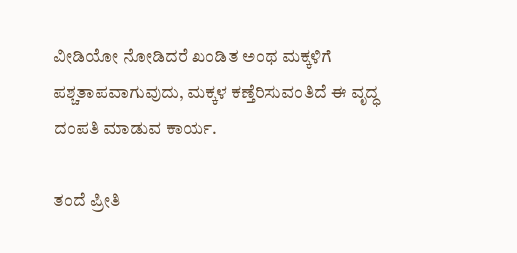ವೀಡಿಯೋ ನೋಡಿದರೆ ಖಂಡಿತ ಅಂಥ ಮಕ್ಕಳಿಗೆ ಪಶ್ಚತಾಪವಾಗುವುದು, ಮಕ್ಕಳ ಕಣ್ತೆರಿಸುವಂತಿದೆ ಈ ವೃದ್ಧ ದಂಪತಿ ಮಾಡುವ ಕಾರ್ಯ.

ತಂದೆ ಪ್ರೀತಿ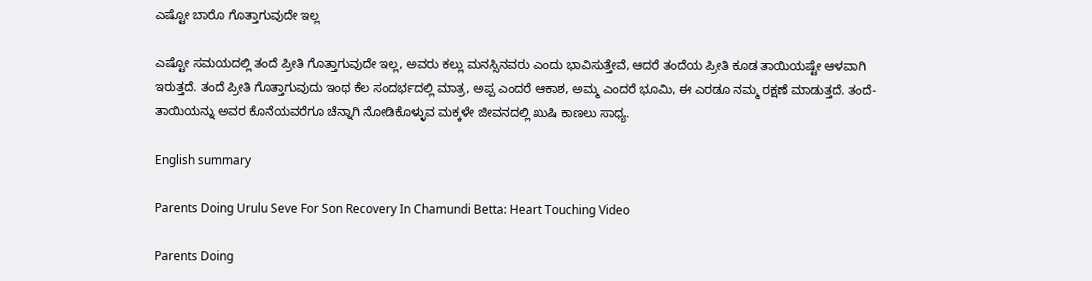ಎಷ್ಟೋ ಬಾರೊ ಗೊತ್ತಾಗುವುದೇ ಇಲ್ಲ

ಎಷ್ಟೋ ಸಮಯದಲ್ಲಿ ತಂದೆ ಪ್ರೀತಿ ಗೊತ್ತಾಗುವುದೇ ಇಲ್ಲ, ಅವರು ಕಲ್ಲು ಮನಸ್ಸಿನವರು ಎಂದು ಭಾವಿಸುತ್ತೇವೆ, ಆದರೆ ತಂದೆಯ ಪ್ರೀತಿ ಕೂಡ ತಾಯಿಯಷ್ಟೇ ಆಳವಾಗಿ ಇರುತ್ತದೆ. ತಂದೆ ಪ್ರೀತಿ ಗೊತ್ತಾಗುವುದು ಇಂಥ ಕೆಲ ಸಂದರ್ಭದಲ್ಲಿ ಮಾತ್ರ, ಅಪ್ಪ ಎಂದರೆ ಆಕಾಶ, ಅಮ್ಮ ಎಂದರೆ ಭೂಮಿ, ಈ ಎರಡೂ ನಮ್ಮ ರಕ್ಷಣೆ ಮಾಡುತ್ತದೆ. ತಂದೆ-ತಾಯಿಯನ್ನು ಅವರ ಕೊನೆಯವರೆಗೂ ಚೆನ್ನಾಗಿ ನೋಡಿಕೊಳ್ಳುವ ಮಕ್ಕಳೇ ಜೀವನದಲ್ಲಿ ಖುಷಿ ಕಾಣಲು ಸಾಧ್ಯ.

English summary

Parents Doing Urulu Seve For Son Recovery In Chamundi Betta: Heart Touching Video

Parents Doing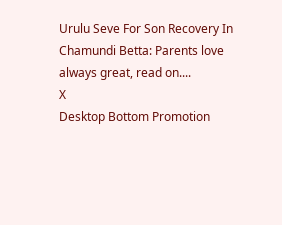Urulu Seve For Son Recovery In Chamundi Betta: Parents love always great, read on....
X
Desktop Bottom Promotion